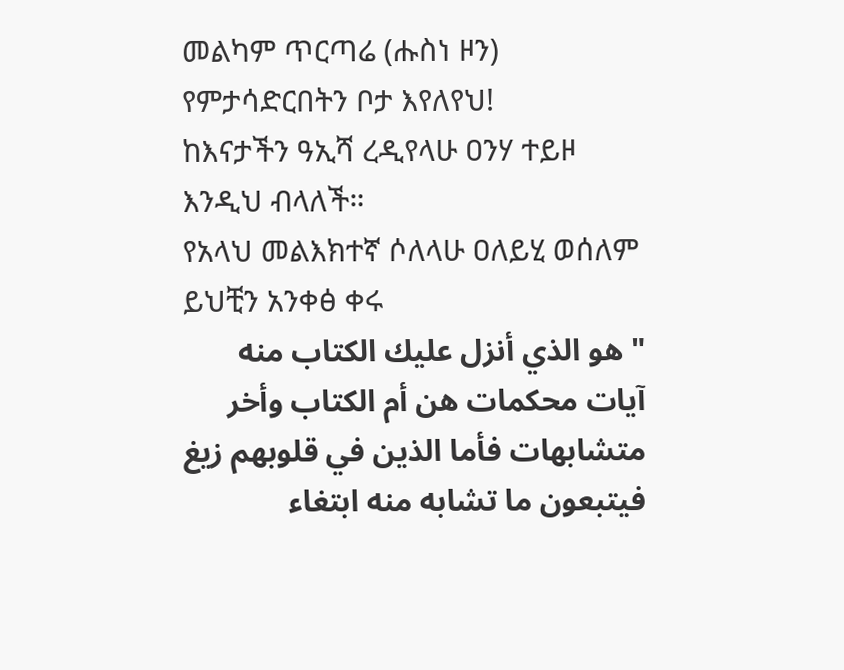መልካም ጥርጣሬ (ሑስነ ዞን) የምታሳድርበትን ቦታ እየለየህ!
ከእናታችን ዓኢሻ ረዲየላሁ ዐንሃ ተይዞ እንዲህ ብላለች።
የአላህ መልእክተኛ ሶለላሁ ዐለይሂ ወሰለም ይህቺን አንቀፅ ቀሩ
" هو الذي أنزل عليك الكتاب منه آيات محكمات هن أم الكتاب وأخر متشابهات فأما الذين في قلوبهم زيغ فيتبعون ما تشابه منه ابتغاء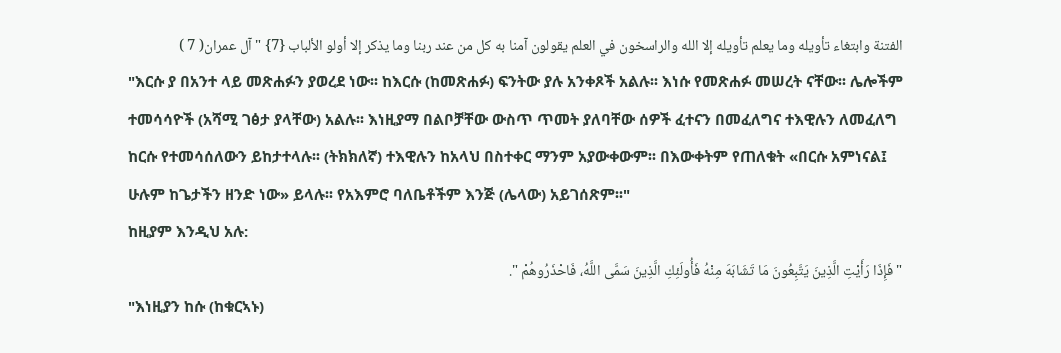الفتنة وابتغاء تأويله وما يعلم تأويله إلا الله والراسخون في العلم يقولون آمنا به كل من عند ربنا وما يذكر إلا أولو الألباب {7} " آل عمران( 7 )
"እርሱ ያ በአንተ ላይ መጽሐፉን ያወረደ ነው፡፡ ከእርሱ (ከመጽሐፉ) ፍንትው ያሉ አንቀጾች አልሉ፡፡ እነሱ የመጽሐፉ መሠረት ናቸው፡፡ ሌሎችም ተመሳሳዮች (አሻሚ ገፅታ ያላቸው) አልሉ፡፡ እነዚያማ በልቦቻቸው ውስጥ ጥመት ያለባቸው ሰዎች ፈተናን በመፈለግና ተእዊሉን ለመፈለግ ከርሱ የተመሳሰለውን ይከታተላሉ፡፡ (ትክክለኛ) ተእዊሉን ከአላህ በስተቀር ማንም አያውቀውም፡፡ በእውቀትም የጠለቁት «በርሱ አምነናል፤ ሁሉም ከጌታችን ዘንድ ነው» ይላሉ፡፡ የአእምሮ ባለቤቶችም እንጅ (ሌላው) አይገሰጽም፡፡"
ከዚያም እንዲህ አሉ:
" فَإِذَا رَأَيْتِ الَّذِينَ يَتَّبِعُونَ مَا تَشَابَهَ مِنْهُ فَأُولَئِكِ الَّذِينَ سَمَّى اللَّهُ، فَاحْذَرُوهُمْ ".
"እነዚያን ከሱ (ከቁርኣኑ)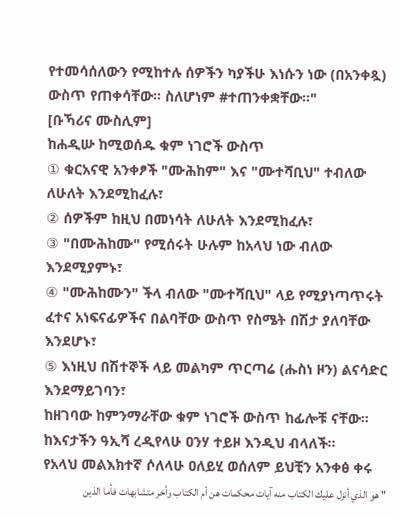የተመሳሰለውን የሚከተሉ ሰዎችን ካያችሁ እነሱን ነው (በአንቀጿ) ውስጥ የጠቀሳቸው። ስለሆነም #ተጠንቀቋቸው።"
[ቡኻሪና ሙስሊም]
ከሐዲሡ ከሚወሰዱ ቁም ነገሮች ውስጥ
① ቁርአናዊ አንቀፆች "ሙሕከም" እና "ሙተሻቢህ" ተብለው ለሁለት እንደሚከፈሉ፣
② ሰዎችም ከዚህ በመነሳት ለሁለት እንደሚከፈሉ፣
③ "በሙሕከሙ" የሚሰሩት ሁሉም ከአላህ ነው ብለው እንደሚያምኑ፣
④ "ሙሕከሙን" ችላ ብለው "ሙተሻቢህ" ላይ የሚያነጣጥሩት ፈተና አነፍናፊዎችና በልባቸው ውስጥ የስሜት በሽታ ያለባቸው እንደሆኑ፣
⑤ እነዚህ በሽተኞች ላይ መልካም ጥርጣሬ (ሑስነ ዞን) ልናሳድር እንደማይገባን፣
ከዘገባው ከምንማራቸው ቁም ነገሮች ውስጥ ከፊሎቹ ናቸው።
ከእናታችን ዓኢሻ ረዲየላሁ ዐንሃ ተይዞ እንዲህ ብላለች።
የአላህ መልእክተኛ ሶለላሁ ዐለይሂ ወሰለም ይህቺን አንቀፅ ቀሩ
" هو الذي أنزل عليك الكتاب منه آيات محكمات هن أم الكتاب وأخر متشابهات فأما الذين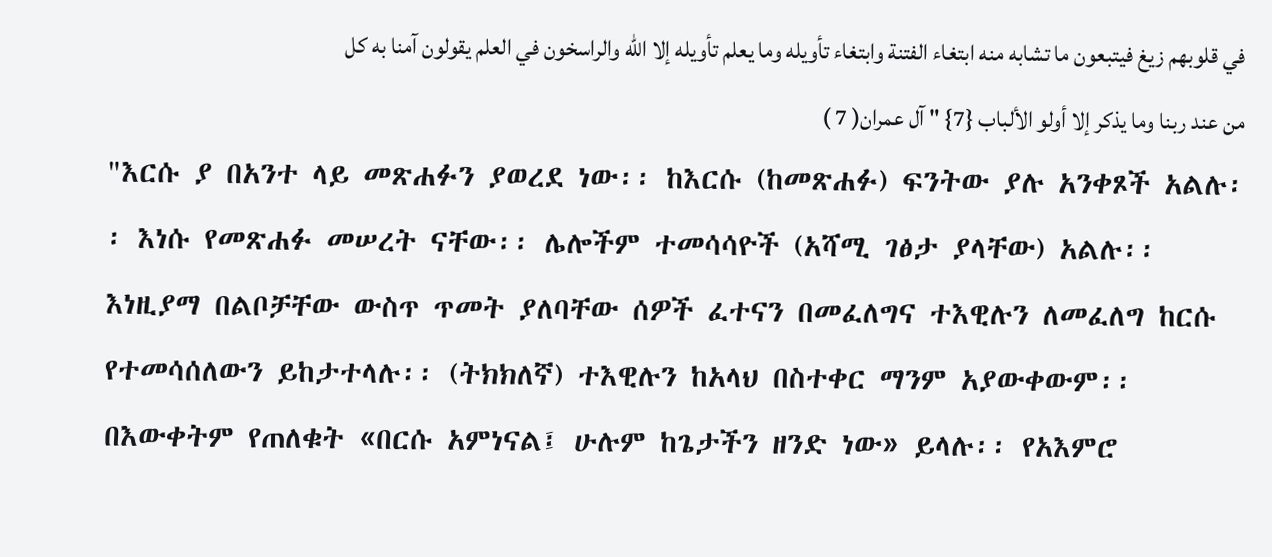في قلوبهم زيغ فيتبعون ما تشابه منه ابتغاء الفتنة وابتغاء تأويله وما يعلم تأويله إلا الله والراسخون في العلم يقولون آمنا به كل من عند ربنا وما يذكر إلا أولو الألباب {7} " آل عمران( 7 )
"እርሱ ያ በአንተ ላይ መጽሐፉን ያወረደ ነው፡፡ ከእርሱ (ከመጽሐፉ) ፍንትው ያሉ አንቀጾች አልሉ፡፡ እነሱ የመጽሐፉ መሠረት ናቸው፡፡ ሌሎችም ተመሳሳዮች (አሻሚ ገፅታ ያላቸው) አልሉ፡፡ እነዚያማ በልቦቻቸው ውስጥ ጥመት ያለባቸው ሰዎች ፈተናን በመፈለግና ተእዊሉን ለመፈለግ ከርሱ የተመሳሰለውን ይከታተላሉ፡፡ (ትክክለኛ) ተእዊሉን ከአላህ በስተቀር ማንም አያውቀውም፡፡ በእውቀትም የጠለቁት «በርሱ አምነናል፤ ሁሉም ከጌታችን ዘንድ ነው» ይላሉ፡፡ የአእምሮ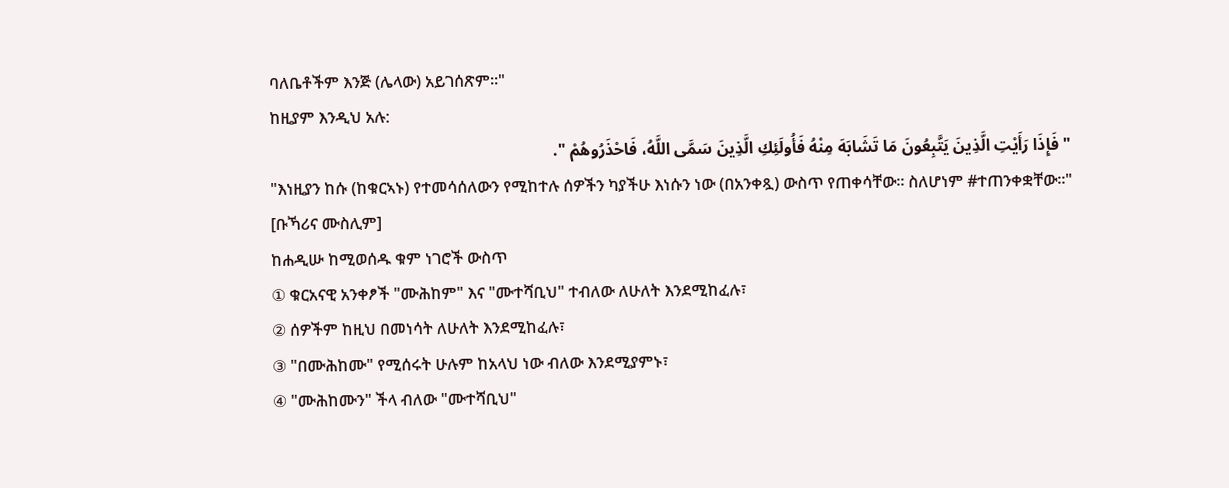ባለቤቶችም እንጅ (ሌላው) አይገሰጽም፡፡"
ከዚያም እንዲህ አሉ:
" فَإِذَا رَأَيْتِ الَّذِينَ يَتَّبِعُونَ مَا تَشَابَهَ مِنْهُ فَأُولَئِكِ الَّذِينَ سَمَّى اللَّهُ، فَاحْذَرُوهُمْ ".
"እነዚያን ከሱ (ከቁርኣኑ) የተመሳሰለውን የሚከተሉ ሰዎችን ካያችሁ እነሱን ነው (በአንቀጿ) ውስጥ የጠቀሳቸው። ስለሆነም #ተጠንቀቋቸው።"
[ቡኻሪና ሙስሊም]
ከሐዲሡ ከሚወሰዱ ቁም ነገሮች ውስጥ
① ቁርአናዊ አንቀፆች "ሙሕከም" እና "ሙተሻቢህ" ተብለው ለሁለት እንደሚከፈሉ፣
② ሰዎችም ከዚህ በመነሳት ለሁለት እንደሚከፈሉ፣
③ "በሙሕከሙ" የሚሰሩት ሁሉም ከአላህ ነው ብለው እንደሚያምኑ፣
④ "ሙሕከሙን" ችላ ብለው "ሙተሻቢህ"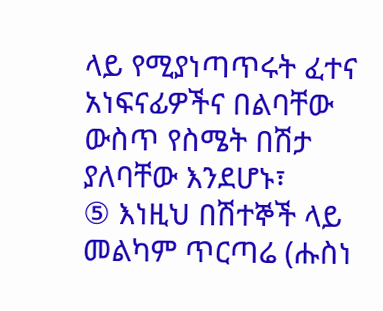ላይ የሚያነጣጥሩት ፈተና አነፍናፊዎችና በልባቸው ውስጥ የስሜት በሽታ ያለባቸው እንደሆኑ፣
⑤ እነዚህ በሽተኞች ላይ መልካም ጥርጣሬ (ሑስነ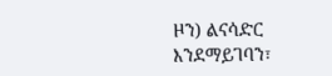ዞን) ልናሳድር እንደማይገባን፣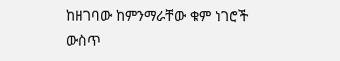ከዘገባው ከምንማራቸው ቁም ነገሮች ውስጥ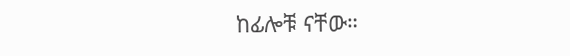ከፊሎቹ ናቸው።